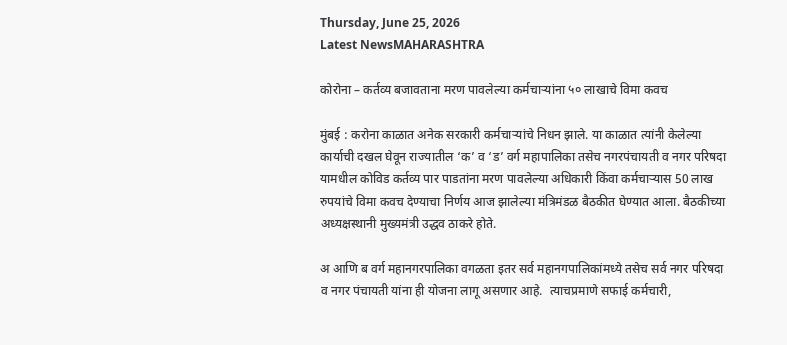Thursday, June 25, 2026
Latest NewsMAHARASHTRA

कोरोना – कर्तव्य बजावताना मरण पावलेल्या कर्मचाऱ्यांना ५० लाखाचे विमा कवच

मुंबई : करोना काळात अनेक सरकारी कर्मचाऱ्यांचे निधन झाले. या काळात त्यांनी केलेल्या कार्याची दखल घेवून राज्यातील ‘क’ व ‘ड’ वर्ग महापालिका तसेच नगरपंचायती व नगर परिषदा यामधील कोविड कर्तव्य पार पाडतांना मरण पावलेल्या अधिकारी किंवा कर्मचाऱ्यास 50 लाख रुपयांचे विमा कवच देण्याचा निर्णय आज झालेल्या मंत्रिमंडळ बैठकीत घेण्यात आला. बैठकीच्या अध्यक्षस्थानी मुख्यमंत्री उद्धव ठाकरे होते.

अ आणि ब वर्ग महानगरपालिका वगळता इतर सर्व महानगपालिकांमध्ये तसेच सर्व नगर परिषदा व नगर पंचायती यांना ही योजना लागू असणार आहे.  त्याचप्रमाणे सफाई कर्मचारी,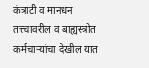कंत्राटी व मानधन तत्त्चावरील व बाह्यस्त्रोत कर्मचाऱ्यांचा देखील यात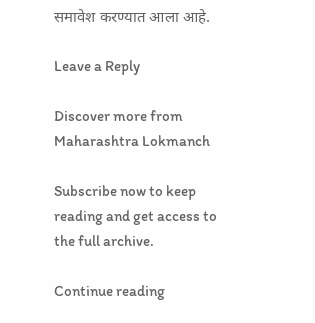समावेश करण्यात आला आहे.

Leave a Reply

Discover more from Maharashtra Lokmanch

Subscribe now to keep reading and get access to the full archive.

Continue reading